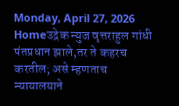Monday, April 27, 2026
Homeउद्रेक न्युज वृत्तराहुल गांधी पंतप्रधान झाले,तर ते कहरच करतील; असे म्हणताच न्यायालयाने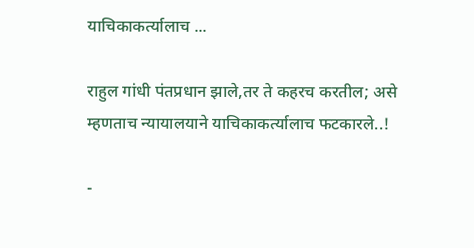याचिकाकर्त्यालाच ...

राहुल गांधी पंतप्रधान झाले,तर ते कहरच करतील; असे म्हणताच न्यायालयाने याचिकाकर्त्यालाच फटकारले..!

-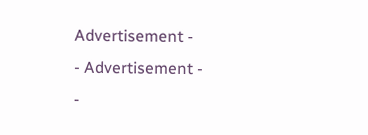Advertisement -
- Advertisement -
-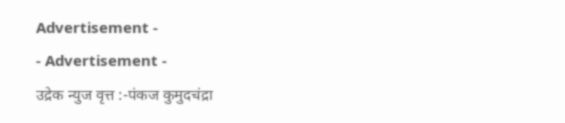Advertisement -
- Advertisement -
उद्रेक न्युज वृत्त :-पंकज कुमुदचंद्रा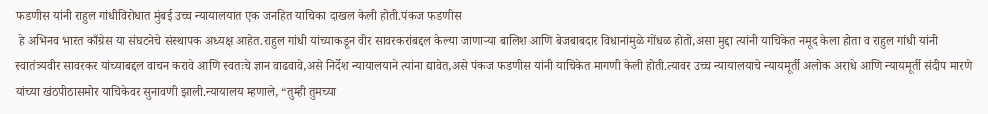फडणीस यांनी राहुल गांधीविरोधात मुंबई उच्च न्यायालयात एक जनहित याचिका दाखल केली होती.पंकज फडणीस
 हे अभिनव भारत काँग्रेस या संघटनेचे संस्थापक अध्यक्ष आहेत.राहुल गांधी यांच्याकडून वीर सावरकरांबद्दल केल्या जाणाऱ्या बालिश आणि बेजबाबदार विधानांमुळे गोंधळ होतो,असा मुद्दा त्यांनी याचिकेत नमूद केला होता व राहुल गांधी यांनी स्वातंत्र्यवीर सावरकर यांच्याबद्दल वाचन करावे आणि स्वतःचे ज्ञान वाढवावे,असे निर्देश न्यायालयाने त्यांना द्यावेत,असे पंकज फडणीस यांनी याचिकेत मागणी केली होती.त्यावर उच्च न्यायालयाचे न्यायमूर्ती अलोक अराधे आणि न्यायमूर्ती संदीप मारणे यांच्या खंठपीठासमोर याचिकेवर सुनावणी झाली.न्यायालय म्हणाले, “तुम्ही तुमच्या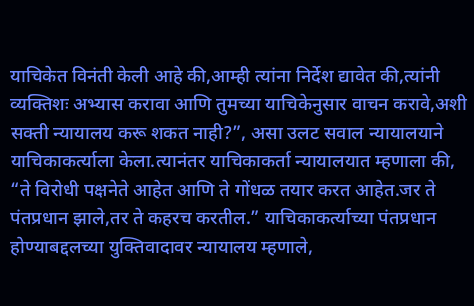याचिकेत विनंती केली आहे की,आम्ही त्यांना निर्देश द्यावेत की,त्यांनी व्यक्तिशः अभ्यास करावा आणि तुमच्या याचिकेनुसार वाचन करावे,अशी सक्ती न्यायालय करू शकत नाही?”, असा उलट सवाल न्यायालयाने याचिकाकर्त्याला केला.त्यानंतर याचिकाकर्ता न्यायालयात म्हणाला की, “ते विरोधी पक्षनेते आहेत आणि ते गोंधळ तयार करत आहेत.जर ते पंतप्रधान झाले,तर ते कहरच करतील.” याचिकाकर्त्याच्या पंतप्रधान होण्याबद्दलच्या युक्तिवादावर न्यायालय म्हणाले,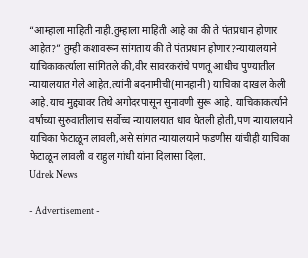“आम्हाला माहिती नाही.तुम्हाला माहिती आहे का की ते पंतप्रधान होणार आहेत?” तुम्ही कशावरून सांगताय की ते पंतप्रधान होणार?न्यायालयाने याचिकाकर्त्याला सांगितले की,वीर सावरकरांचे पणतू आधीच पुण्यातील न्यायालयात गेले आहेत.त्यांनी बदनामीची(मानहानी) याचिका दाखल केली आहे.याच मुद्द्यावर तिथे अगोदरपासून सुनावणी सुरू आहे. याचिकाकर्त्याने वर्षाच्या सुरुवातीलाच सर्वोच्च न्यायालयात धाव घेतली होती,पण न्यायालयाने याचिका फेटाळून लावली,असे सांगत न्यायालयाने फडणीस यांचीही याचिका फेटाळून लावली व राहुल गांधी यांना दिलासा दिला.
Udrek News

- Advertisement -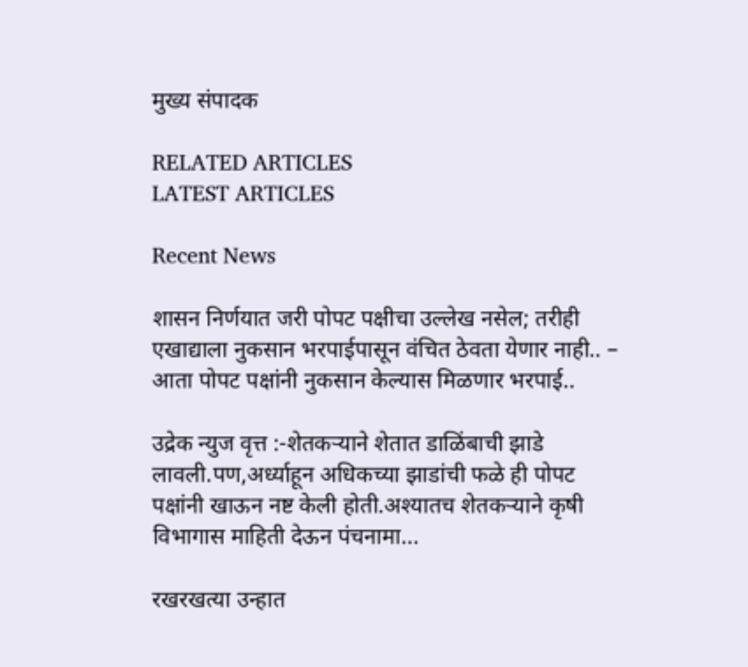मुख्य संपादक

RELATED ARTICLES
LATEST ARTICLES

Recent News

शासन निर्णयात जरी पोपट पक्षीचा उल्लेख नसेल; तरीही एखाद्याला नुकसान भरपाईपासून वंचित ठेवता येणार नाही.. – आता पोपट पक्षांनी नुकसान केल्यास मिळणार भरपाई..

उद्रेक न्युज वृत्त :-शेतकऱ्याने शेतात डाळिंबाची झाडे लावली.पण,अर्ध्याहून अधिकच्या झाडांची फळे ही पोपट पक्षांनी खाऊन नष्ट केली होती.अश्यातच शेतकऱ्याने कृषी विभागास माहिती देऊन पंचनामा...

रखरखत्या उन्हात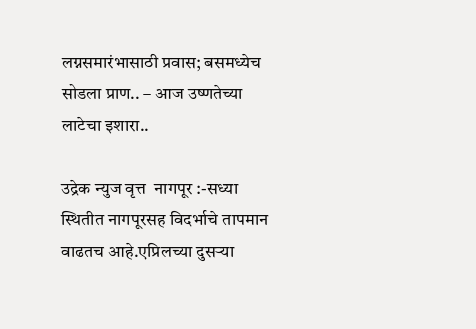लग्नसमारंभासाठी प्रवास; बसमध्येच सोडला प्राण.. – आज उष्णतेच्या लाटेचा इशारा..

उद्रेक न्युज वृत्त  नागपूर :-सध्या स्थितीत नागपूरसह विदर्भाचे तापमान वाढतच आहे.एप्रिलच्या दुसऱ्या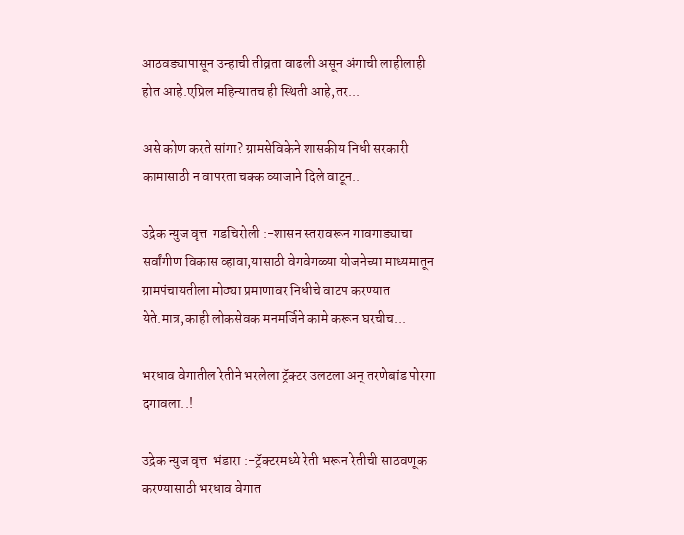आठवड्यापासून उन्हाची तीव्रता वाढली असून अंगाची लाहीलाही होत आहे.एप्रिल महिन्यातच ही स्थिती आहे,तर...

असे कोण करते सांगा? ग्रामसेविकेने शासकीय निधी सरकारी कामासाठी न वापरता चक्क व्याजाने दिले वाटून..

उद्रेक न्युज वृत्त  गडचिरोली :-शासन स्तरावरून गावगाड्याचा सर्वांगीण विकास व्हावा,यासाठी वेगवेगळ्या योजनेच्या माध्यमातून ग्रामपंचायतीला मोठ्या प्रमाणावर निधीचे वाटप करण्यात येते.मात्र,काही लोकसेवक मनमर्जिने कामे करून घरचीच...

भरधाव वेगातील रेतीने भरलेला ट्रॅक्टर उलटला अन् तरणेबांड पोरगा दगावला..!

उद्रेक न्युज वृत्त  भंडारा :-ट्रॅक्टरमध्ये रेती भरून रेतीची साठवणूक करण्यासाठी भरधाव वेगात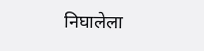निघालेला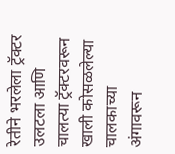रेतीने भरलेला ट्रॅक्टर उलटला आणि चालत्या ट्रॅक्टरवरून खाली कोसळलेल्या चालकाच्या अंगावरून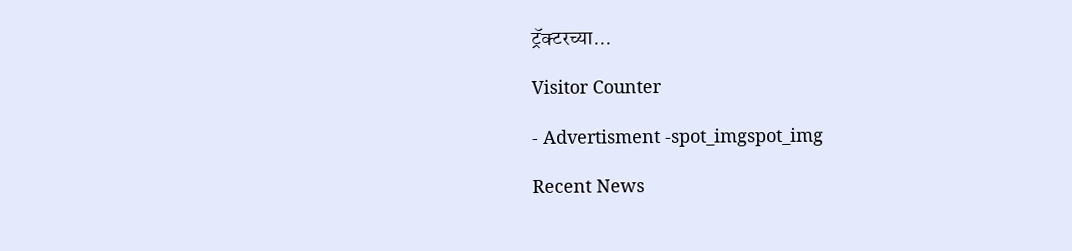ट्रॅक्टरच्या...

Visitor Counter

- Advertisment -spot_imgspot_img

Recent News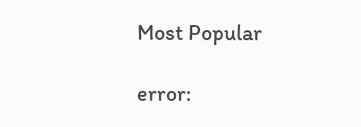Most Popular

error: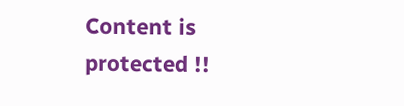Content is protected !!